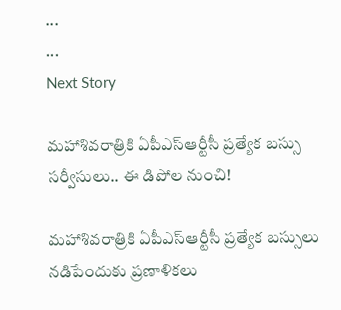...
...
Next Story

మహాశివరాత్రికి ఏపీఎస్ఆర్టీసీ ప్రత్యేక బస్సు సర్వీసులు.. ఈ డిపోల నుంచి!

మహాశివరాత్రికి ఏపీఎస్ఆర్టీసీ ప్రత్యేక బస్సులు నడిపేందుకు ప్రణాళికలు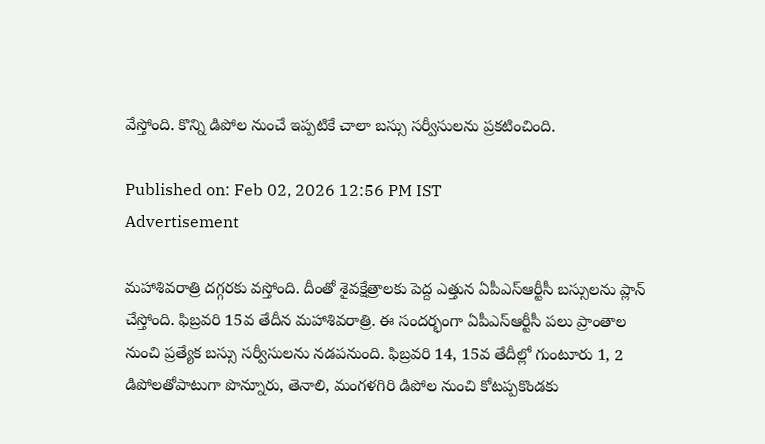వేస్తోంది. కొన్ని డిపోల నుంచే ఇప్పటికే చాలా బస్సు సర్వీసులను ప్రకటించింది.

Published on: Feb 02, 2026 12:56 PM IST
Advertisement

మహాశివరాత్రి దగ్గరకు వస్తోంది. దీంతో శైవక్షేత్రాలకు పెద్ద ఎత్తున ఏపీఎస్ఆర్టీసీ బస్సులను ప్లాన్ చేస్తోంది. ఫిబ్రవరి 15వ తేదీన మహాశివరాత్రి. ఈ సందర్భంగా ఏపీఎస్ఆర్టీసీ పలు ప్రాంతాల నుంచి ప్రత్యేక బస్సు సర్వీసులను నడపనుంది. ఫిబ్రవరి 14, 15వ తేదీల్లో గుంటూరు 1, 2 డిపోలతోపాటుగా పొన్నూరు, తెనాలి, మంగళగిరి డిపోల నుంచి కోటప్పకొండకు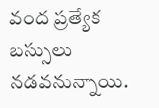వంద ప్రత్యేక బస్సులు నడవనున్నాయి.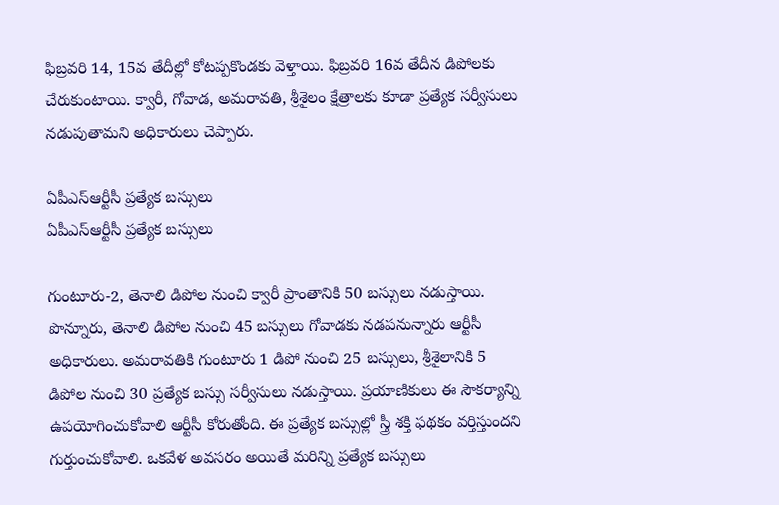ఫిబ్రవరి 14, 15వ తేదీల్లో కోటప్పకొండకు వెళ్తాయి. ఫిబ్రవరి 16వ తేదీన డిపోలకు చేరుకుంటాయి. క్వారీ, గోవాడ, అమరావతి, శ్రీశైలం క్షేత్రాలకు కూడా ప్రత్యేక సర్వీసులు నడుపుతామని అధికారులు చెప్పారు.

ఏపీఎస్ఆర్టీసీ ప్రత్యేక బస్సులు
ఏపీఎస్ఆర్టీసీ ప్రత్యేక బస్సులు

గుంటూరు-2, తెనాలి డిపోల నుంచి క్వారీ ప్రాంతానికి 50 బస్సులు నడుస్తాయి. పొన్నూరు, తెనాలి డిపోల నుంచి 45 బస్సులు గోవాడకు నడపనున్నారు ఆర్టీసీ అధికారులు. అమరావతికి గుంటూరు 1 డిపో నుంచి 25 బస్సులు, శ్రీశైలానికి 5 డిపోల నుంచి 30 ప్రత్యేక బస్సు సర్వీసులు నడుస్తాయి. ప్రయాణికులు ఈ సౌకర్యాన్ని ఉపయోగించుకోవాలి ఆర్టీసీ కోరుతోంది. ఈ ప్రత్యేక బస్సుల్లో స్త్రీ శక్తి ఫథకం వర్తిస్తుందని గుర్తుంచుకోవాలి. ఒకవేళ అవసరం అయితే మరిన్ని ప్రత్యేక బస్సులు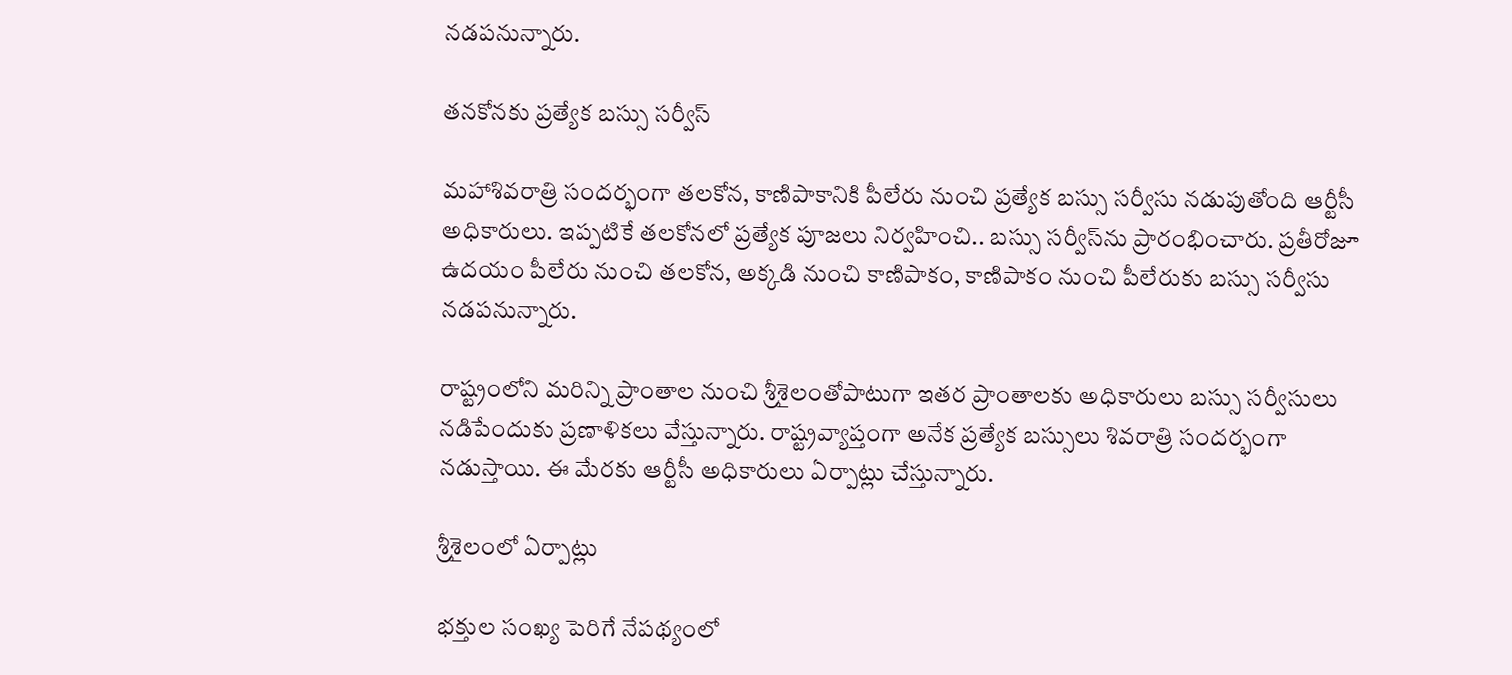నడపనున్నారు.

తనకోనకు ప్రత్యేక బస్సు సర్వీస్

మహాశివరాత్రి సందర్భంగా తలకోన, కాణిపాకానికి పీలేరు నుంచి ప్రత్యేక బస్సు సర్వీసు నడుపుతోంది ఆర్టీసీ అధికారులు. ఇప్పటికే తలకోనలో ప్రత్యేక పూజలు నిర్వహించి.. బస్సు సర్వీస్‌ను ప్రారంభించారు. ప్రతీరోజూ ఉదయం పీలేరు నుంచి తలకోన, అక్కడి నుంచి కాణిపాకం, కాణిపాకం నుంచి పీలేరుకు బస్సు సర్వీసు నడపనున్నారు.

రాష్ట్రంలోని మరిన్ని ప్రాంతాల నుంచి శ్రీశైలంతోపాటుగా ఇతర ప్రాంతాలకు అధికారులు బస్సు సర్వీసులు నడిపేందుకు ప్రణాళికలు వేస్తున్నారు. రాష్ట్రవ్యాప్తంగా అనేక ప్రత్యేక బస్సులు శివరాత్రి సందర్భంగా నడుస్తాయి. ఈ మేరకు ఆర్టీసీ అధికారులు ఏర్పాట్లు చేస్తున్నారు.

శ్రీశైలంలో ఏర్పాట్లు

భక్తుల సంఖ్య పెరిగే నేపథ్యంలో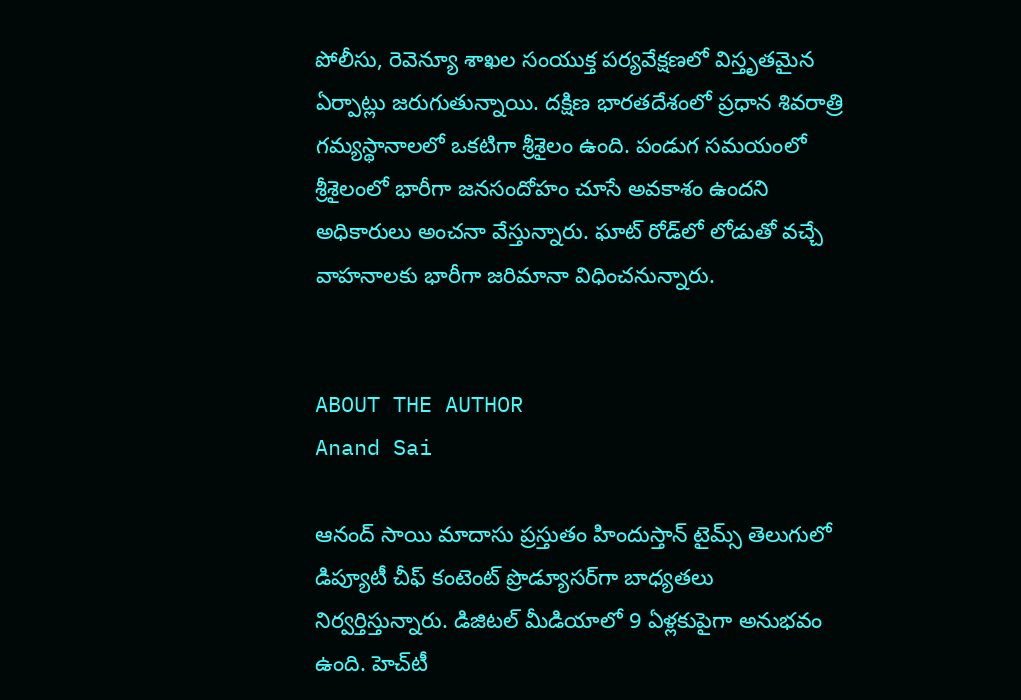పోలీసు, రెవెన్యూ శాఖల సంయుక్త పర్యవేక్షణలో విస్తృతమైన ఏర్పాట్లు జరుగుతున్నాయి. దక్షిణ భారతదేశంలో ప్రధాన శివరాత్రి గమ్యస్థానాలలో ఒకటిగా శ్రీశైలం ఉంది. పండుగ సమయంలో శ్రీశైలంలో భారీగా జనసందోహం చూసే అవకాశం ఉందని అధికారులు అంచనా వేస్తున్నారు. ఘాట్ రోడ్‌లో లోడుతో వచ్చే వాహనాలకు భారీగా జరిమానా విధించనున్నారు.


ABOUT THE AUTHOR
Anand Sai

ఆనంద్ సాయి మాదాసు ప్రస్తుతం హిందుస్తాన్ టైమ్స్ తెలుగులో డిప్యూటీ చీఫ్ కంటెంట్ ప్రొడ్యూసర్‌గా బాధ్యతలు నిర్వర్తిస్తున్నారు. డిజిటల్ మీడియాలో 9 ఏళ్లకుపైగా అనుభవం ఉంది. హెచ్‌టీ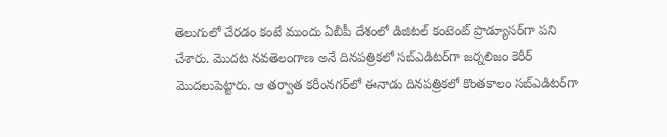తెలుగులో చేరడం కంటే ముందు ఏబీపీ దేశంలో డిజిటల్ కంటెంట్ ప్రొడ్యూసర్‌గా పని చేశారు. మెుదట నవతెలంగాణ అనే దినపత్రికలో సబ్ఎడిటర్‌గా జర్నలిజం కెరీర్ మెుదలుపెట్టారు. ఆ తర్వాత కరీంనగర్‌లో ఈనాడు దినపత్రికలో కొంతకాలం సబ్‌ఎడిటర్‌గా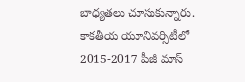బాధ్యతలు చూసుకున్నారు. కాకతీయ యూనివర్సిటీలో 2015-2017 పీజీ మాస్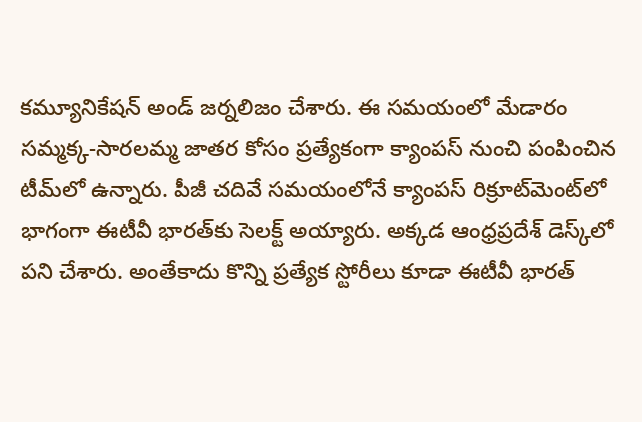కమ్యూనికేషన్ అండ్ జర్నలిజం చేశారు. ఈ సమయంలో మేడారం సమ్మక్క-సారలమ్మ జాతర కోసం ప్రత్యేకంగా క్యాంపస్ నుంచి పంపించిన టీమ్‌లో ఉన్నారు. పీజీ చదివే సమయంలోనే క్యాంపస్ రిక్రూట్‌మెంట్‌లో భాగంగా ఈటీవీ భారత్‌కు సెలక్ట్ అయ్యారు. అక్కడ ఆంధ్రప్రదేశ్‌ డెస్క్‌లో పని చేశారు. అంతేకాదు కొన్ని ప్రత్యేక స్టోరీలు కూడా ఈటీవీ భారత్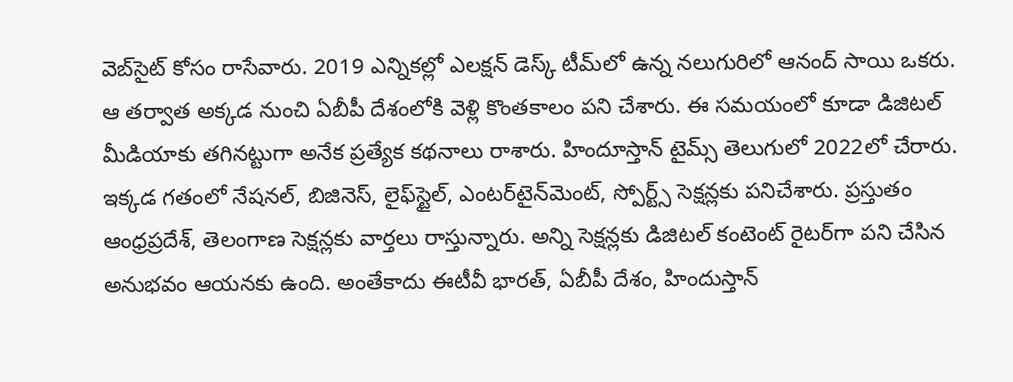వెబ్‌సైట్ కోసం రాసేవారు. 2019 ఎన్నికల్లో ఎలక్షన్ డెస్క్‌ టీమ్‌లో ఉన్న నలుగురిలో ఆనంద్ సాయి ఒకరు. ఆ తర్వాత అక్కడ నుంచి ఏబీపీ దేశంలోకి వెళ్లి కొంతకాలం పని చేశారు. ఈ సమయంలో కూడా డిజిటల్ మీడియాకు తగినట్టుగా అనేక ప్రత్యేక కథనాలు రాశారు. హిందూస్తాన్ టైమ్స్‌ తెలుగులో 2022లో చేరారు. ఇక్కడ గతంలో నేషనల్, బిజినెస్, లైఫ్‌స్టైల్, ఎంటర్‌టైన్‌మెంట్‌, స్పోర్ట్స్‌ సెక్షన్లకు పనిచేశారు. ప్రస్తుతం ఆంధ్రప్రదేశ్, తెలంగాణ సెక్షన్లకు వార్తలు రాస్తున్నారు. అన్ని సెక్షన్లకు డిజిటల్ కంటెంట్ రైటర్‌గా పని చేసిన అనుభవం ఆయనకు ఉంది. అంతేకాదు ఈటీవీ భారత్, ఏబీపీ దేశం, హిందుస్తాన్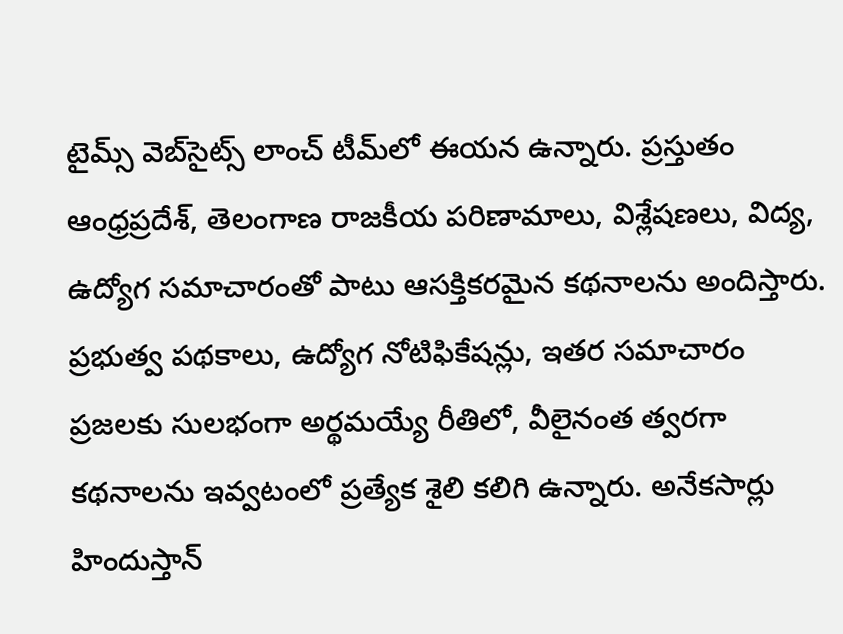టైమ్స్ వెబ్‌సైట్స్ లాంచ్ టీమ్‌లో ఈయన ఉన్నారు. ప్రస్తుతం ఆంధ్రప్రదేశ్, తెలంగాణ రాజకీయ పరిణామాలు, విశ్లేషణలు, విద్య, ఉద్యోగ సమాచారంతో పాటు ఆసక్తికరమైన కథనాలను అందిస్తారు. ప్రభుత్వ పథకాలు, ఉద్యోగ నోటిఫికేషన్లు, ఇతర సమాచారం ప్రజలకు సులభంగా అర్థమయ్యే రీతిలో, వీలైనంత త్వరగా కథనాలను ఇవ్వటంలో ప్రత్యేక శైలి కలిగి ఉన్నారు. అనేకసార్లు హిందుస్తాన్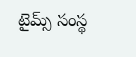టైమ్స్ సంస్థ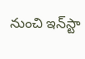నుంచి ఇన్‌స్టా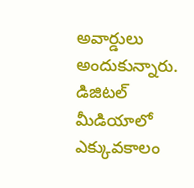అవార్డులు అందుకున్నారు. డిజిటల్ మీడియాలో ఎక్కువకాలం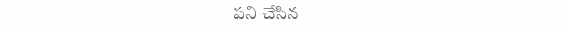పని చేసిన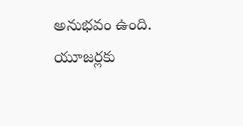అనుభవం ఉంది. యూజర్లకు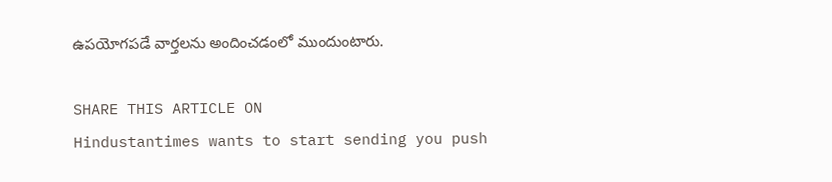ఉపయోగపడే వార్తలను అందించడంలో ముందుంటారు.

SHARE THIS ARTICLE ON
Hindustantimes wants to start sending you push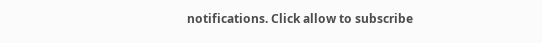notifications. Click allow to subscribe